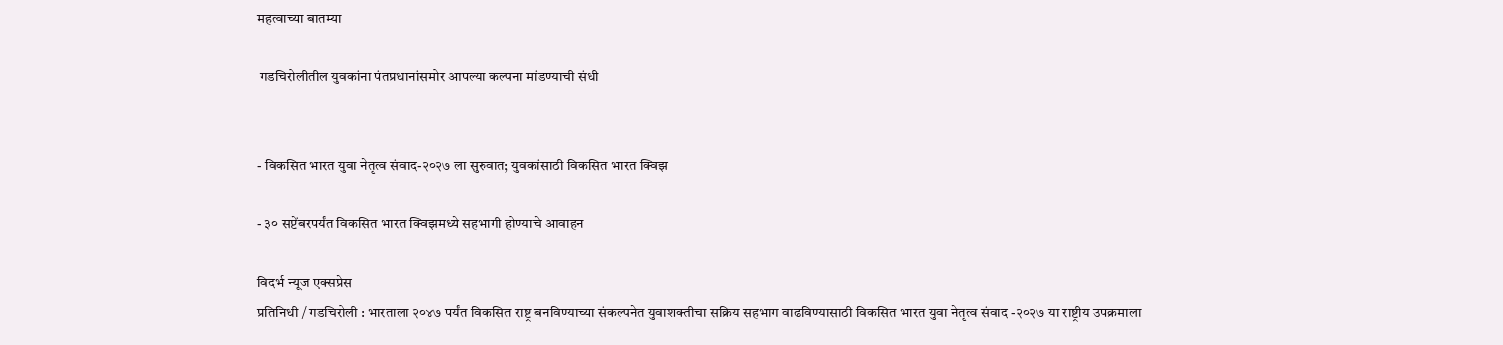महत्वाच्या बातम्या

 गडचिरोलीतील युवकांना पंतप्रधानांसमोर आपल्या कल्पना मांडण्याची संधी


- विकसित भारत युवा नेतृत्व संवाद-२०२७ ला सुरुवात; युवकांसाठी विकसित भारत क्विझ

- ३० सप्टेंबरपर्यंत विकसित भारत क्विझमध्ये सहभागी होण्याचे आवाहन

विदर्भ न्यूज एक्सप्रेस
प्रतिनिधी / गडचिरोली : भारताला २०४७ पर्यंत विकसित राष्ट्र बनविण्याच्या संकल्पनेत युवाशक्तीचा सक्रिय सहभाग वाढविण्यासाठी विकसित भारत युवा नेतृत्व संवाद -२०२७ या राष्ट्रीय उपक्रमाला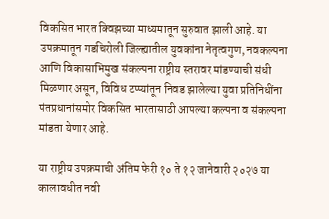विकसित भारत क्विझच्या माध्यमातून सुरुवात झाली आहे. या उपक्रमातून गडचिरोली जिल्ह्यातील युवकांना नेतृत्वगुण, नवकल्पना आणि विकासाभिमुख संकल्पना राष्ट्रीय स्तरावर मांडण्याची संधी मिळणार असून, विविध टप्प्यांतून निवड झालेल्या युवा प्रतिनिधींना पंतप्रधानांसमोर विकसित भारतासाठी आपल्या कल्पना व संकल्पना मांडता येणार आहे.

या राष्ट्रीय उपक्रमाची अंतिम फेरी १० ते १२ जानेवारी २०२७ या कालावधीत नवी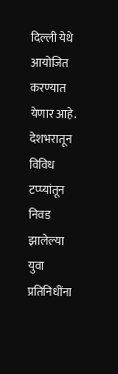दिल्ली येथे आयोजित करण्यात येणार आहे. देशभरातून विविध टप्प्यांतून निवड झालेल्या युवा प्रतिनिधींना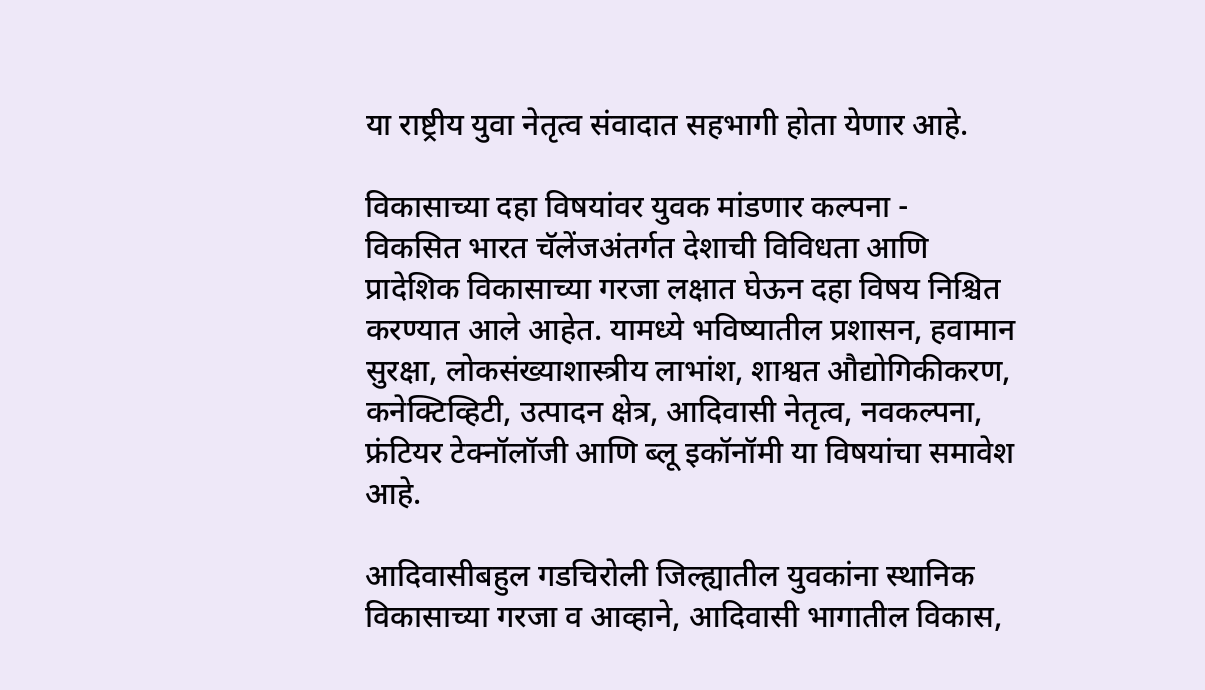या राष्ट्रीय युवा नेतृत्व संवादात सहभागी होता येणार आहे.

विकासाच्या दहा विषयांवर युवक मांडणार कल्पना -
विकसित भारत चॅलेंजअंतर्गत देशाची विविधता आणि प्रादेशिक विकासाच्या गरजा लक्षात घेऊन दहा विषय निश्चित करण्यात आले आहेत. यामध्ये भविष्यातील प्रशासन, हवामान सुरक्षा, लोकसंख्याशास्त्रीय लाभांश, शाश्वत औद्योगिकीकरण, कनेक्टिव्हिटी, उत्पादन क्षेत्र, आदिवासी नेतृत्व, नवकल्पना, फ्रंटियर टेक्नॉलॉजी आणि ब्लू इकॉनॉमी या विषयांचा समावेश आहे.

आदिवासीबहुल गडचिरोली जिल्ह्यातील युवकांना स्थानिक विकासाच्या गरजा व आव्हाने, आदिवासी भागातील विकास,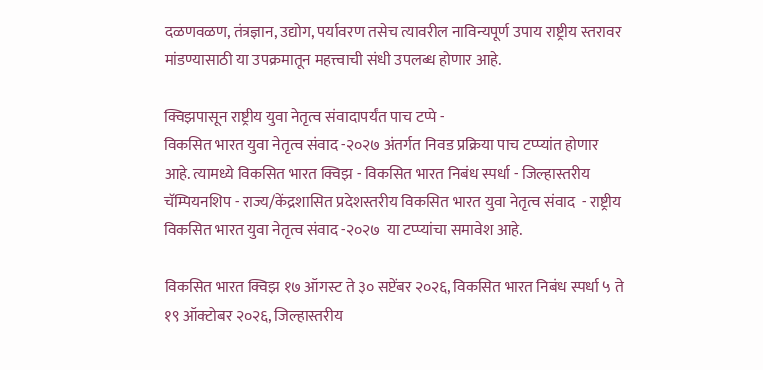दळणवळण, तंत्रज्ञान, उद्योग, पर्यावरण तसेच त्यावरील नाविन्यपूर्ण उपाय राष्ट्रीय स्तरावर मांडण्यासाठी या उपक्रमातून महत्त्वाची संधी उपलब्ध होणार आहे.

क्विझपासून राष्ट्रीय युवा नेतृत्व संवादापर्यंत पाच टप्पे -
विकसित भारत युवा नेतृत्व संवाद -२०२७ अंतर्गत निवड प्रक्रिया पाच टप्प्यांत होणार आहे. त्यामध्ये विकसित भारत क्विझ - विकसित भारत निबंध स्पर्धा - जिल्हास्तरीय चॅम्पियनशिप - राज्य/केंद्रशासित प्रदेशस्तरीय विकसित भारत युवा नेतृत्व संवाद  - राष्ट्रीय विकसित भारत युवा नेतृत्व संवाद -२०२७  या टप्प्यांचा समावेश आहे.

विकसित भारत क्विझ १७ ऑगस्ट ते ३० सप्टेंबर २०२६, विकसित भारत निबंध स्पर्धा ५ ते १९ ऑक्टोबर २०२६, जिल्हास्तरीय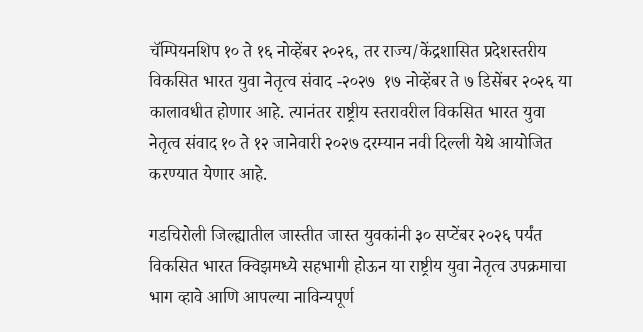चॅम्पियनशिप १० ते १६ नोव्हेंबर २०२६, तर राज्य/केंद्रशासित प्रदेशस्तरीय विकसित भारत युवा नेतृत्व संवाद -२०२७  १७ नोव्हेंबर ते ७ डिसेंबर २०२६ या कालावधीत होणार आहे. त्यानंतर राष्ट्रीय स्तरावरील विकसित भारत युवा नेतृत्व संवाद १० ते १२ जानेवारी २०२७ दरम्यान नवी दिल्ली येथे आयोजित करण्यात येणार आहे.

गडचिरोली जिल्ह्यातील जास्तीत जास्त युवकांनी ३० सप्टेंबर २०२६ पर्यंत विकसित भारत क्विझमध्ये सहभागी होऊन या राष्ट्रीय युवा नेतृत्व उपक्रमाचा भाग व्हावे आणि आपल्या नाविन्यपूर्ण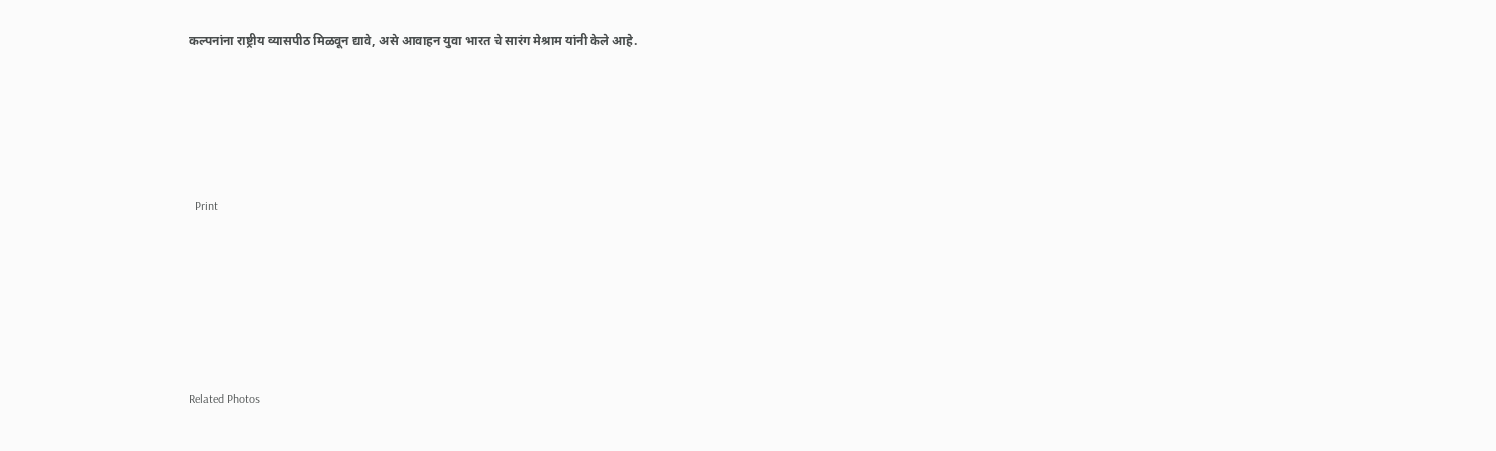कल्पनांना राष्ट्रीय व्यासपीठ मिळवून द्यावे, असे आवाहन युवा भारत चे सारंग मेश्राम यांनी केले आहे.





  Print






Related Photos